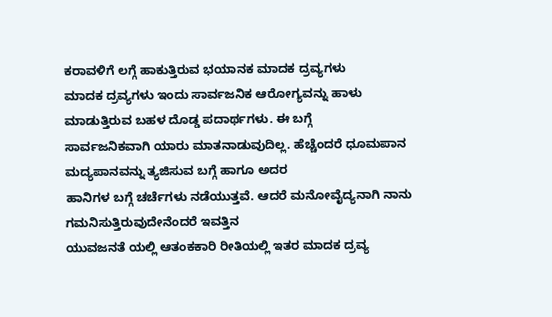ಕರಾವಳಿಗೆ ಲಗ್ಗೆ ಹಾಕುತ್ತಿರುವ ಭಯಾನಕ ಮಾದಕ ದ್ರವ್ಯಗಳು
ಮಾದಕ ದ್ರವ್ಯಗಳು ಇಂದು ಸಾರ್ವಜನಿಕ ಆರೋಗ್ಯವನ್ನು ಹಾಳು ಮಾಡುತ್ತಿರುವ ಬಹಳ ದೊಡ್ಡ ಪದಾರ್ಥಗಳು. ಈ ಬಗ್ಗೆ
ಸಾರ್ವಜನಿಕವಾಗಿ ಯಾರು ಮಾತನಾಡುವುದಿಲ್ಲ. ಹೆಚ್ಚೆಂದರೆ ಧೂಮಪಾನ ಮದ್ಯಪಾನವನ್ನು ತ್ಯಜಿಸುವ ಬಗ್ಗೆ ಹಾಗೂ ಅದರ
ಹಾನಿಗಳ ಬಗ್ಗೆ ಚರ್ಚೆಗಳು ನಡೆಯುತ್ತವೆ. ಆದರೆ ಮನೋವೈದ್ಯನಾಗಿ ನಾನು ಗಮನಿಸುತ್ತಿರುವುದೇನೆಂದರೆ ಇವತ್ತಿನ
ಯುವಜನತೆ ಯಲ್ಲಿ ಆತಂಕಕಾರಿ ರೀತಿಯಲ್ಲಿ ಇತರ ಮಾದಕ ದ್ರವ್ಯ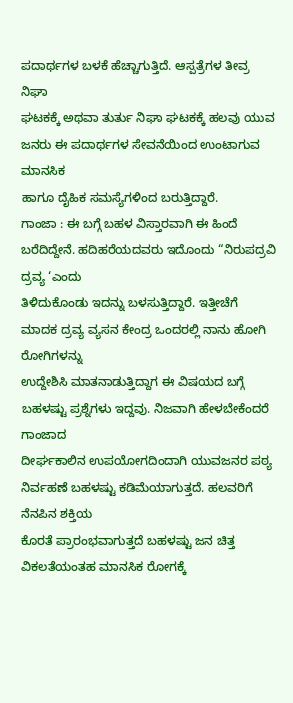ಪದಾರ್ಥಗಳ ಬಳಕೆ ಹೆಚ್ಚಾಗುತ್ತಿದೆ. ಆಸ್ಪತ್ರೆಗಳ ತೀವ್ರ ನಿಘಾ
ಘಟಕಕ್ಕೆ ಅಥವಾ ತುರ್ತು ನಿಘಾ ಘಟಕಕ್ಕೆ ಹಲವು ಯುವ ಜನರು ಈ ಪದಾರ್ಥಗಳ ಸೇವನೆಯಿಂದ ಉಂಟಾಗುವ ಮಾನಸಿಕ
ಹಾಗೂ ದೈಹಿಕ ಸಮಸ್ಯೆಗಳಿಂದ ಬರುತ್ತಿದ್ದಾರೆ.
ಗಾಂಜಾ : ಈ ಬಗ್ಗೆ ಬಹಳ ವಿಸ್ತಾರವಾಗಿ ಈ ಹಿಂದೆ ಬರೆದಿದ್ದೇನೆ. ಹದಿಹರೆಯದವರು ಇದೊಂದು “ನಿರುಪದ್ರವಿ ದ್ರವ್ಯ ‘ಎಂದು
ತಿಳಿದುಕೊಂಡು ಇದನ್ನು ಬಳಸುತ್ತಿದ್ದಾರೆ. ಇತ್ತೀಚೆಗೆ ಮಾದಕ ದ್ರವ್ಯ ವ್ಯಸನ ಕೇಂದ್ರ ಒಂದರಲ್ಲಿ ನಾನು ಹೋಗಿ ರೋಗಿಗಳನ್ನು
ಉದ್ದೇಶಿಸಿ ಮಾತನಾಡುತ್ತಿದ್ದಾಗ ಈ ವಿಷಯದ ಬಗ್ಗೆ ಬಹಳಷ್ಟು ಪ್ರಶ್ನೆಗಳು ಇದ್ದವು. ನಿಜವಾಗಿ ಹೇಳಬೇಕೆಂದರೆ ಗಾಂಜಾದ
ದೀರ್ಘಕಾಲಿನ ಉಪಯೋಗದಿಂದಾಗಿ ಯುವಜನರ ಪಠ್ಯ ನಿರ್ವಹಣೆ ಬಹಳಷ್ಟು ಕಡಿಮೆಯಾಗುತ್ತದೆ. ಹಲವರಿಗೆ ನೆನಪಿನ ಶಕ್ತಿಯ
ಕೊರತೆ ಪ್ರಾರಂಭವಾಗುತ್ತದೆ ಬಹಳಷ್ಟು ಜನ ಚಿತ್ತ ವಿಕಲತೆಯಂತಹ ಮಾನಸಿಕ ರೋಗಕ್ಕೆ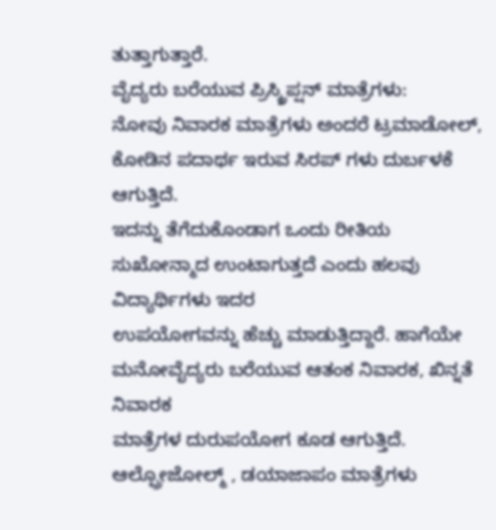ತುತ್ತಾಗುತ್ತಾರೆ.
ವೈದ್ಯರು ಬರೆಯುವ ಪ್ರಿಸ್ಕ್ರಿಪ್ಷನ್ ಮಾತ್ರೆಗಳು:
ನೋವು ನಿವಾರಕ ಮಾತ್ರೆಗಳು ಅಂದರೆ ಟ್ರಮಾಡೋಲ್, ಕೋಡಿನ ಪದಾರ್ಥ ಇರುವ ಸಿರಪ್ ಗಳು ದುರ್ಬಳಕೆ ಆಗುತ್ತಿದೆ.
ಇದನ್ನು ತೆಗೆದುಕೊಂಡಾಗ ಒಂದು ರೀತಿಯ ಸುಖೋನ್ಮಾದ ಉಂಟಾಗುತ್ತದೆ ಎಂದು ಹಲವು ವಿದ್ಯಾರ್ಥಿಗಳು ಇದರ
ಉಪಯೋಗವನ್ನು ಹೆಚ್ಚು ಮಾಡುತ್ತಿದ್ದಾರೆ. ಹಾಗೆಯೇ ಮನೋವೈದ್ಯರು ಬರೆಯುವ ಆತಂಕ ನಿವಾರಕ, ಖಿನ್ನತೆ ನಿವಾರಕ
ಮಾತ್ರೆಗಳ ದುರುಪಯೋಗ ಕೂಡ ಆಗುತ್ತಿದೆ. ಆಲ್ಪ್ರೋಜೋಲ್ಮ್ , ಡಯಾಜಾಪಂ ಮಾತ್ರೆಗಳು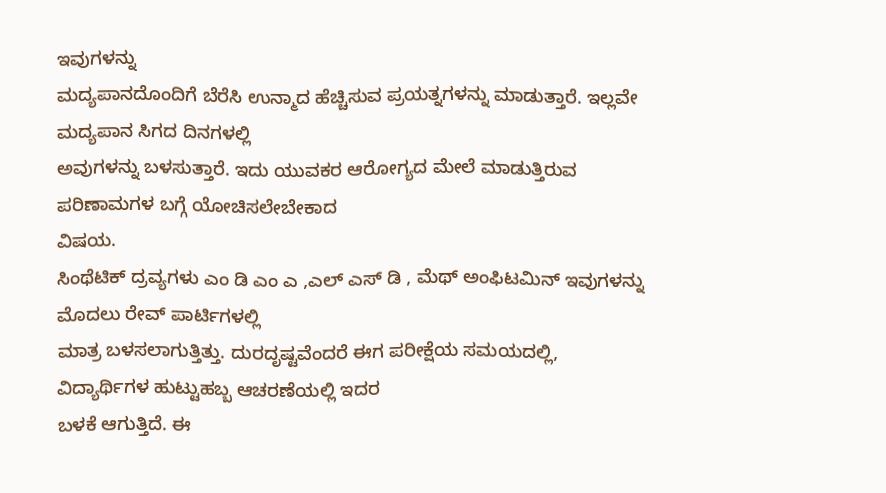ಇವುಗಳನ್ನು
ಮದ್ಯಪಾನದೊಂದಿಗೆ ಬೆರೆಸಿ ಉನ್ಮಾದ ಹೆಚ್ಚಿಸುವ ಪ್ರಯತ್ನಗಳನ್ನು ಮಾಡುತ್ತಾರೆ. ಇಲ್ಲವೇ ಮದ್ಯಪಾನ ಸಿಗದ ದಿನಗಳಲ್ಲಿ
ಅವುಗಳನ್ನು ಬಳಸುತ್ತಾರೆ. ಇದು ಯುವಕರ ಆರೋಗ್ಯದ ಮೇಲೆ ಮಾಡುತ್ತಿರುವ ಪರಿಣಾಮಗಳ ಬಗ್ಗೆ ಯೋಚಿಸಲೇಬೇಕಾದ
ವಿಷಯ.
ಸಿಂಥೆಟಿಕ್ ದ್ರವ್ಯಗಳು ಎಂ ಡಿ ಎಂ ಎ ,ಎಲ್ ಎಸ್ ಡಿ , ಮೆಥ್ ಅಂಫಿಟಮಿನ್ ಇವುಗಳನ್ನು ಮೊದಲು ರೇವ್ ಪಾರ್ಟಿಗಳಲ್ಲಿ
ಮಾತ್ರ ಬಳಸಲಾಗುತ್ತಿತ್ತು. ದುರದೃಷ್ಟವೆಂದರೆ ಈಗ ಪರೀಕ್ಷೆಯ ಸಮಯದಲ್ಲಿ, ವಿದ್ಯಾರ್ಥಿಗಳ ಹುಟ್ಟುಹಬ್ಬ ಆಚರಣೆಯಲ್ಲಿ ಇದರ
ಬಳಕೆ ಆಗುತ್ತಿದೆ. ಈ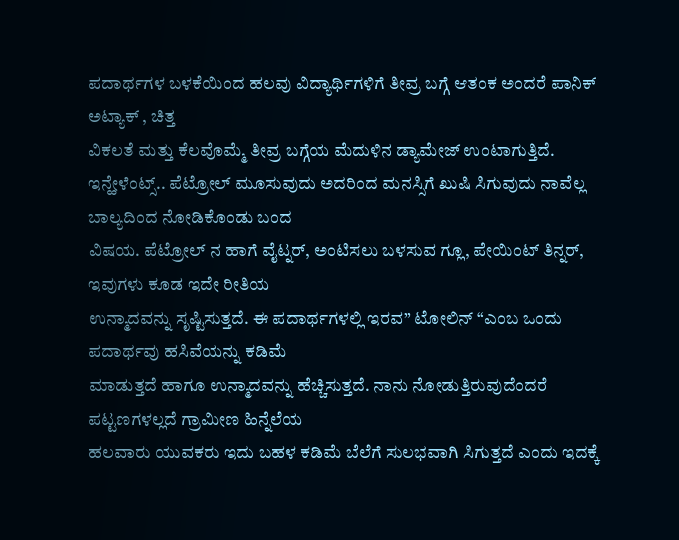ಪದಾರ್ಥಗಳ ಬಳಕೆಯಿಂದ ಹಲವು ವಿದ್ಯಾರ್ಥಿಗಳಿಗೆ ತೀವ್ರ ಬಗ್ಗೆ ಆತಂಕ ಅಂದರೆ ಪಾನಿಕ್ ಅಟ್ಯಾಕ್ , ಚಿತ್ತ
ವಿಕಲತೆ ಮತ್ತು ಕೆಲವೊಮ್ಮೆ ತೀವ್ರ ಬಗ್ಗೆಯ ಮೆದುಳಿನ ಡ್ಯಾಮೇಜ್ ಉಂಟಾಗುತ್ತಿದೆ.
ಇನ್ಹೇಳೆಂಟ್ಸ್.. ಪೆಟ್ರೋಲ್ ಮೂಸುವುದು ಅದರಿಂದ ಮನಸ್ಸಿಗೆ ಖುಷಿ ಸಿಗುವುದು ನಾವೆಲ್ಲ ಬಾಲ್ಯದಿಂದ ನೋಡಿಕೊಂಡು ಬಂದ
ವಿಷಯ. ಪೆಟ್ರೋಲ್ ನ ಹಾಗೆ ವೈಟ್ನರ್, ಅಂಟಿಸಲು ಬಳಸುವ ಗ್ಲೂ, ಪೇಯಿಂಟ್ ತಿನ್ನರ್, ಇವುಗಳು ಕೂಡ ಇದೇ ರೀತಿಯ
ಉನ್ಮಾದವನ್ನು ಸೃಷ್ಟಿಸುತ್ತದೆ. ಈ ಪದಾರ್ಥಗಳಲ್ಲಿ ಇರವ” ಟೋಲಿನ್ “ಎಂಬ ಒಂದು ಪದಾರ್ಥವು ಹಸಿವೆಯನ್ನು ಕಡಿಮೆ
ಮಾಡುತ್ತದೆ ಹಾಗೂ ಉನ್ಮಾದವನ್ನು ಹೆಚ್ಚಿಸುತ್ತದೆ. ನಾನು ನೋಡುತ್ತಿರುವುದೆಂದರೆ ಪಟ್ಟಣಗಳಲ್ಲದೆ ಗ್ರಾಮೀಣ ಹಿನ್ನೆಲೆಯ
ಹಲವಾರು ಯುವಕರು ಇದು ಬಹಳ ಕಡಿಮೆ ಬೆಲೆಗೆ ಸುಲಭವಾಗಿ ಸಿಗುತ್ತದೆ ಎಂದು ಇದಕ್ಕೆ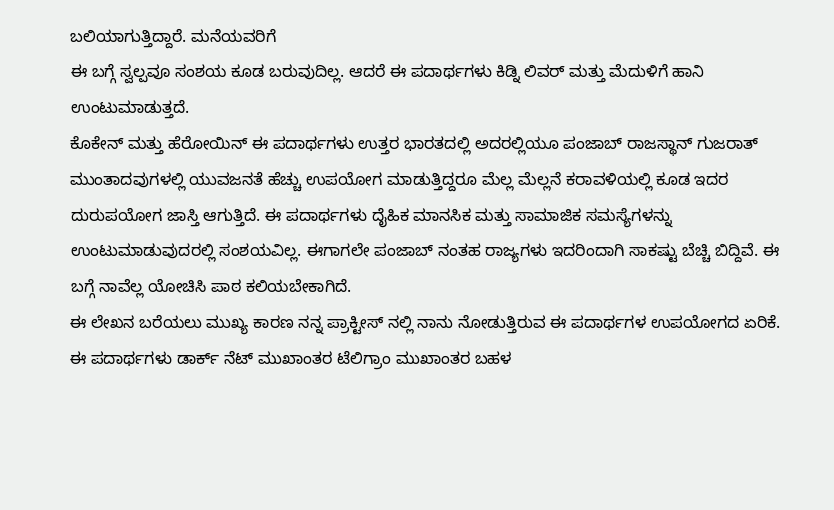ಬಲಿಯಾಗುತ್ತಿದ್ದಾರೆ. ಮನೆಯವರಿಗೆ
ಈ ಬಗ್ಗೆ ಸ್ವಲ್ಪವೂ ಸಂಶಯ ಕೂಡ ಬರುವುದಿಲ್ಲ. ಆದರೆ ಈ ಪದಾರ್ಥಗಳು ಕಿಡ್ನಿ ಲಿವರ್ ಮತ್ತು ಮೆದುಳಿಗೆ ಹಾನಿ
ಉಂಟುಮಾಡುತ್ತದೆ.
ಕೊಕೇನ್ ಮತ್ತು ಹೆರೋಯಿನ್ ಈ ಪದಾರ್ಥಗಳು ಉತ್ತರ ಭಾರತದಲ್ಲಿ ಅದರಲ್ಲಿಯೂ ಪಂಜಾಬ್ ರಾಜಸ್ಥಾನ್ ಗುಜರಾತ್
ಮುಂತಾದವುಗಳಲ್ಲಿ ಯುವಜನತೆ ಹೆಚ್ಚು ಉಪಯೋಗ ಮಾಡುತ್ತಿದ್ದರೂ ಮೆಲ್ಲ ಮೆಲ್ಲನೆ ಕರಾವಳಿಯಲ್ಲಿ ಕೂಡ ಇದರ
ದುರುಪಯೋಗ ಜಾಸ್ತಿ ಆಗುತ್ತಿದೆ. ಈ ಪದಾರ್ಥಗಳು ದೈಹಿಕ ಮಾನಸಿಕ ಮತ್ತು ಸಾಮಾಜಿಕ ಸಮಸ್ಯೆಗಳನ್ನು
ಉಂಟುಮಾಡುವುದರಲ್ಲಿ ಸಂಶಯವಿಲ್ಲ. ಈಗಾಗಲೇ ಪಂಜಾಬ್ ನಂತಹ ರಾಜ್ಯಗಳು ಇದರಿಂದಾಗಿ ಸಾಕಷ್ಟು ಬೆಚ್ಚಿ ಬಿದ್ದಿವೆ. ಈ
ಬಗ್ಗೆ ನಾವೆಲ್ಲ ಯೋಚಿಸಿ ಪಾಠ ಕಲಿಯಬೇಕಾಗಿದೆ.
ಈ ಲೇಖನ ಬರೆಯಲು ಮುಖ್ಯ ಕಾರಣ ನನ್ನ ಪ್ರಾಕ್ಟೀಸ್ ನಲ್ಲಿ ನಾನು ನೋಡುತ್ತಿರುವ ಈ ಪದಾರ್ಥಗಳ ಉಪಯೋಗದ ಏರಿಕೆ.
ಈ ಪದಾರ್ಥಗಳು ಡಾರ್ಕ್ ನೆಟ್ ಮುಖಾಂತರ ಟೆಲಿಗ್ರಾಂ ಮುಖಾಂತರ ಬಹಳ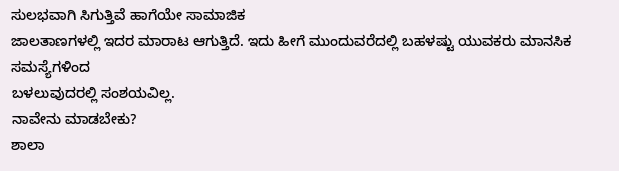ಸುಲಭವಾಗಿ ಸಿಗುತ್ತಿವೆ ಹಾಗೆಯೇ ಸಾಮಾಜಿಕ
ಜಾಲತಾಣಗಳಲ್ಲಿ ಇದರ ಮಾರಾಟ ಆಗುತ್ತಿದೆ. ಇದು ಹೀಗೆ ಮುಂದುವರೆದಲ್ಲಿ ಬಹಳಷ್ಟು ಯುವಕರು ಮಾನಸಿಕ ಸಮಸ್ಯೆಗಳಿಂದ
ಬಳಲುವುದರಲ್ಲಿ ಸಂಶಯವಿಲ್ಲ.
ನಾವೇನು ಮಾಡಬೇಕು?
ಶಾಲಾ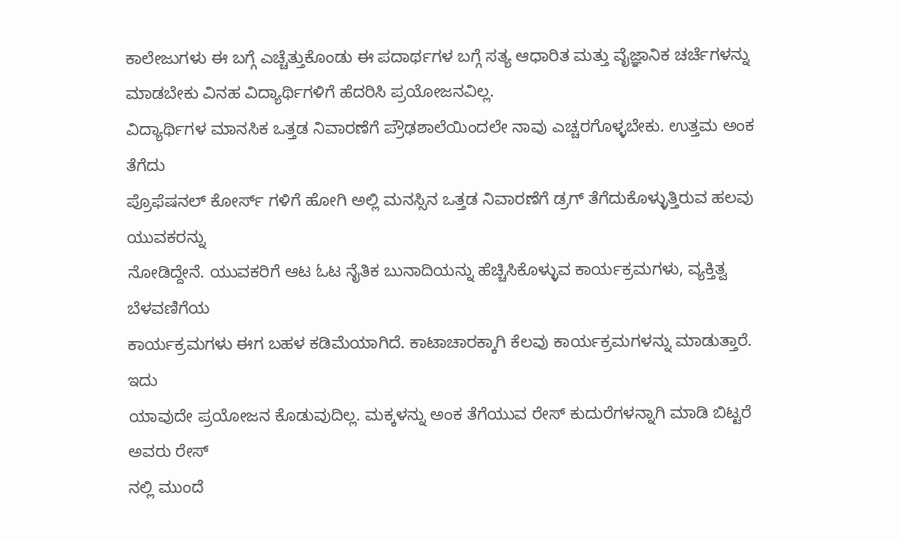ಕಾಲೇಜುಗಳು ಈ ಬಗ್ಗೆ ಎಚ್ಚೆತ್ತುಕೊಂಡು ಈ ಪದಾರ್ಥಗಳ ಬಗ್ಗೆ ಸತ್ಯ ಆಧಾರಿತ ಮತ್ತು ವೈಜ್ಞಾನಿಕ ಚರ್ಚೆಗಳನ್ನು
ಮಾಡಬೇಕು ವಿನಹ ವಿದ್ಯಾರ್ಥಿಗಳಿಗೆ ಹೆದರಿಸಿ ಪ್ರಯೋಜನವಿಲ್ಲ.
ವಿದ್ಯಾರ್ಥಿಗಳ ಮಾನಸಿಕ ಒತ್ತಡ ನಿವಾರಣೆಗೆ ಪ್ರೌಢಶಾಲೆಯಿಂದಲೇ ನಾವು ಎಚ್ಚರಗೊಳ್ಳಬೇಕು. ಉತ್ತಮ ಅಂಕ ತೆಗೆದು
ಪ್ರೊಫೆಷನಲ್ ಕೋರ್ಸ್ ಗಳಿಗೆ ಹೋಗಿ ಅಲ್ಲಿ ಮನಸ್ಸಿನ ಒತ್ತಡ ನಿವಾರಣೆಗೆ ಡ್ರಗ್ ತೆಗೆದುಕೊಳ್ಳುತ್ತಿರುವ ಹಲವು ಯುವಕರನ್ನು
ನೋಡಿದ್ದೇನೆ. ಯುವಕರಿಗೆ ಆಟ ಓಟ ನೈತಿಕ ಬುನಾದಿಯನ್ನು ಹೆಚ್ಚಿಸಿಕೊಳ್ಳುವ ಕಾರ್ಯಕ್ರಮಗಳು, ವ್ಯಕ್ತಿತ್ವ ಬೆಳವಣಿಗೆಯ
ಕಾರ್ಯಕ್ರಮಗಳು ಈಗ ಬಹಳ ಕಡಿಮೆಯಾಗಿದೆ. ಕಾಟಾಚಾರಕ್ಕಾಗಿ ಕೆಲವು ಕಾರ್ಯಕ್ರಮಗಳನ್ನು ಮಾಡುತ್ತಾರೆ. ಇದು
ಯಾವುದೇ ಪ್ರಯೋಜನ ಕೊಡುವುದಿಲ್ಲ. ಮಕ್ಕಳನ್ನು ಅಂಕ ತೆಗೆಯುವ ರೇಸ್ ಕುದುರೆಗಳನ್ನಾಗಿ ಮಾಡಿ ಬಿಟ್ಟರೆ ಅವರು ರೇಸ್
ನಲ್ಲಿ ಮುಂದೆ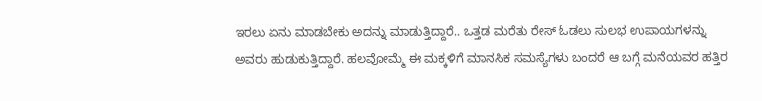ಇರಲು ಏನು ಮಾಡಬೇಕು ಅದನ್ನು ಮಾಡುತ್ತಿದ್ದಾರೆ.. ಒತ್ತಡ ಮರೆತು ರೇಸ್ ಓಡಲು ಸುಲಭ ಉಪಾಯಗಳನ್ನು
ಅವರು ಹುಡುಕುತ್ತಿದ್ದಾರೆ. ಹಲವೋಮ್ಮೆ ಈ ಮಕ್ಕಳಿಗೆ ಮಾನಸಿಕ ಸಮಸ್ಯೆಗಳು ಬಂದರೆ ಆ ಬಗ್ಗೆ ಮನೆಯವರ ಹತ್ತಿರ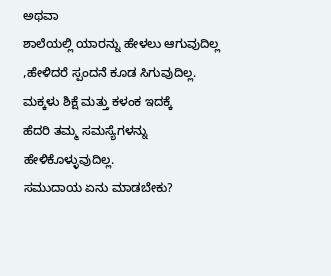ಅಥವಾ
ಶಾಲೆಯಲ್ಲಿ ಯಾರನ್ನು ಹೇಳಲು ಆಗುವುದಿಲ್ಲ ,ಹೇಳಿದರೆ ಸ್ಪಂದನೆ ಕೂಡ ಸಿಗುವುದಿಲ್ಲ. ಮಕ್ಕಳು ಶಿಕ್ಷೆ ಮತ್ತು ಕಳಂಕ ಇದಕ್ಕೆ
ಹೆದರಿ ತಮ್ಮ ಸಮಸ್ಯೆಗಳನ್ನು ಹೇಳಿಕೊಳ್ಳುವುದಿಲ್ಲ.
ಸಮುದಾಯ ಏನು ಮಾಡಬೇಕು?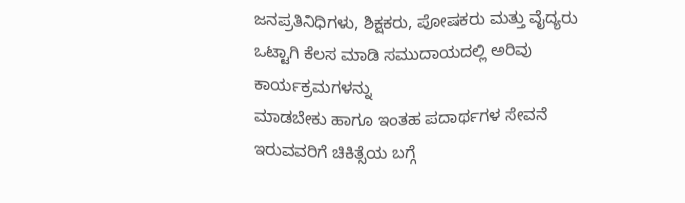ಜನಪ್ರತಿನಿಧಿಗಳು, ಶಿಕ್ಷಕರು, ಪೋಷಕರು ಮತ್ತು ವೈದ್ಯರು ಒಟ್ಟಾಗಿ ಕೆಲಸ ಮಾಡಿ ಸಮುದಾಯದಲ್ಲಿ ಅರಿವು ಕಾರ್ಯಕ್ರಮಗಳನ್ನು
ಮಾಡಬೇಕು ಹಾಗೂ ಇಂತಹ ಪದಾರ್ಥಗಳ ಸೇವನೆ ಇರುವವರಿಗೆ ಚಿಕಿತ್ಸೆಯ ಬಗ್ಗೆ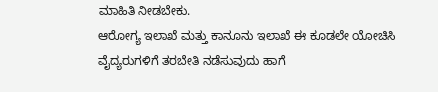ಮಾಹಿತಿ ನೀಡಬೇಕು.
ಆರೋಗ್ಯ ಇಲಾಖೆ ಮತ್ತು ಕಾನೂನು ಇಲಾಖೆ ಈ ಕೂಡಲೇ ಯೋಚಿಸಿ ವೈದ್ಯರುಗಳಿಗೆ ತರಬೇತಿ ನಡೆಸುವುದು ಹಾಗೆ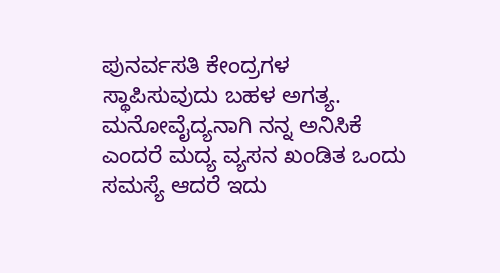ಪುನರ್ವಸತಿ ಕೇಂದ್ರಗಳ ಸ್ಥಾಪಿಸುವುದು ಬಹಳ ಅಗತ್ಯ.
ಮನೋವೈದ್ಯನಾಗಿ ನನ್ನ ಅನಿಸಿಕೆ ಎಂದರೆ ಮದ್ಯ ವ್ಯಸನ ಖಂಡಿತ ಒಂದು ಸಮಸ್ಯೆ ಆದರೆ ಇದು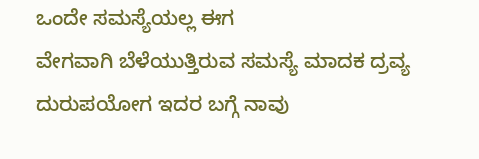ಒಂದೇ ಸಮಸ್ಯೆಯಲ್ಲ ಈಗ
ವೇಗವಾಗಿ ಬೆಳೆಯುತ್ತಿರುವ ಸಮಸ್ಯೆ ಮಾದಕ ದ್ರವ್ಯ ದುರುಪಯೋಗ ಇದರ ಬಗ್ಗೆ ನಾವು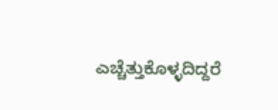ಎಚ್ಚೆತ್ತುಕೊಳ್ಳದಿದ್ದರೆ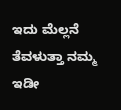ಇದು ಮೆಲ್ಲನೆ
ತೆವಳುತ್ತಾ ನಮ್ಮ ಇಡೀ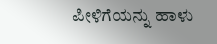ಪೀಳಿಗೆಯನ್ನು ಹಾಳು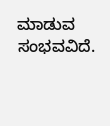ಮಾಡುವ ಸಂಭವವಿದೆ.